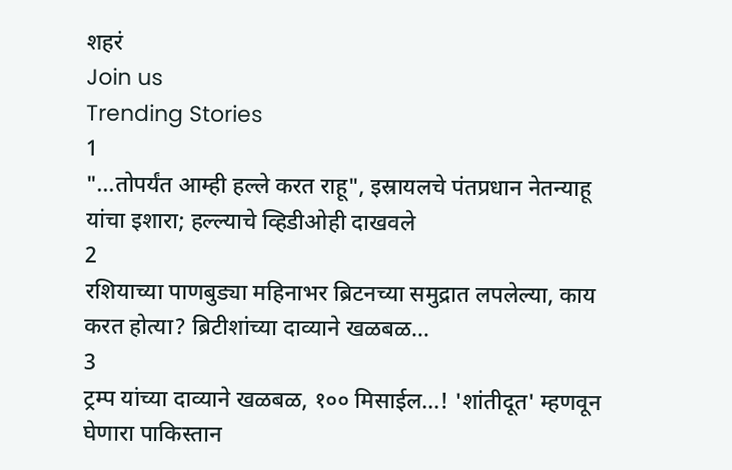शहरं
Join us
Trending Stories
1
"...तोपर्यंत आम्ही हल्ले करत राहू", इस्रायलचे पंतप्रधान नेतन्याहू यांचा इशारा; हल्ल्याचे व्हिडीओही दाखवले
2
रशियाच्या पाणबुड्या महिनाभर ब्रिटनच्या समुद्रात लपलेल्या, काय करत होत्या? ब्रिटीशांच्या दाव्याने खळबळ...
3
ट्रम्प यांच्या दाव्याने खळबळ, १०० मिसाईल...! 'शांतीदूत' म्हणवून घेणारा पाकिस्तान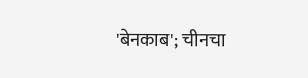'बेनकाब'; चीनचा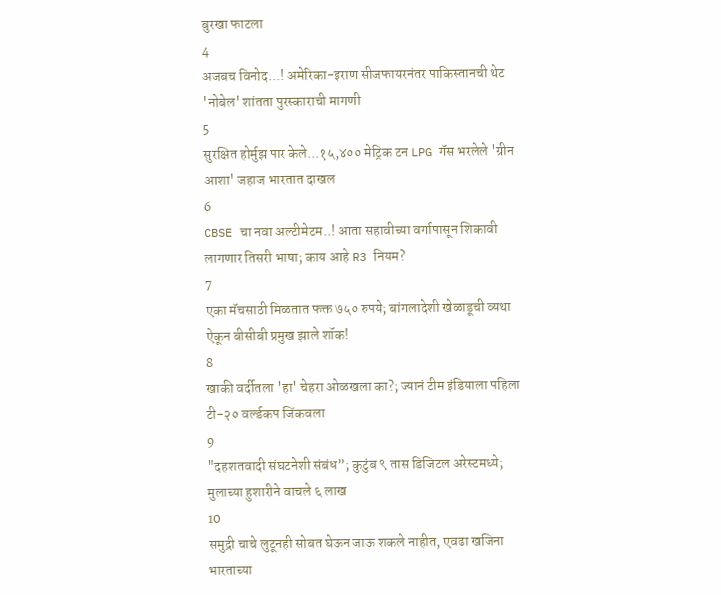बुरखा फाटला
4
अजबच विनोद...! अमेरिका-इराण सीजफायरनंतर पाकिस्तानची थेट 'नोबेल' शांतता पुरस्काराची मागणी
5
सुरक्षित होर्मुझ पार केले...१५,४०० मेट्रिक टन LPG गॅस भरलेले 'ग्रीन आशा' जहाज भारतात दाखल
6
CBSE चा नवा अल्टीमेटम..! आता सहावीच्या वर्गापासून शिकावी लागणार तिसरी भाषा; काय आहे R3 नियम?
7
एका मॅचसाठी मिळतात फक्त ७५० रुपये; बांगलादेशी खेळाडूची व्यथा ऐकून बीसीबी प्रमुख झाले शॉक!
8
खाकी वर्दीतला 'हा' चेहरा ओळखला का?; ज्यानं टीम इंडियाला पहिला टी-२० वर्ल्डकप जिंकवला
9
"दहशतवादी संघटनेशी संबंध”; कुटुंब ९ तास डिजिटल अरेस्टमध्ये; मुलाच्या हुशारीने वाचले ६ लाख
10
समुद्री चाचे लुटूनही सोबत घेऊन जाऊ शकले नाहीत, एवढा खजिना भारताच्या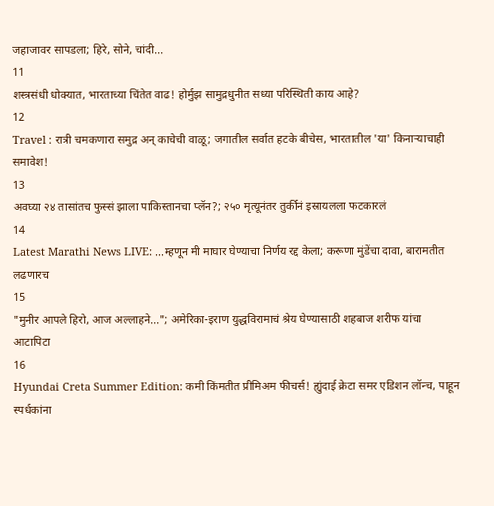जहाजावर सापडला; हिरे, सोने, चांदी...
11
शस्त्रसंधी धोक्यात, भारताच्या चिंतेत वाढ! होर्मुझ सामुद्रधुनीत सध्या परिस्थिती काय आहे?
12
Travel : रात्री चमकणारा समुद्र अन् काचेची वाळू; जगातील सर्वात हटके बीचेस, भारतातील 'या' किनाऱ्याचाही समावेश!
13
अवघ्या २४ तासांतच फुस्सं झाला पाकिस्तानचा प्लॅन?; २५० मृत्यूनंतर तुर्कीनं इस्रायलला फटकारलं
14
Latest Marathi News LIVE: ...म्हणून मी माघार घेण्याचा निर्णय रद्द केला; करूणा मुंडेंचा दावा, बारामतीत लढणारच
15
"मुनीर आपले हिरो, आज अल्लाहने..."; अमेरिका-इराण युद्धविरामाचं श्रेय घेण्यासाठी शहबाज शरीफ यांचा आटापिटा
16
Hyundai Creta Summer Edition: कमी किंमतीत प्रीमिअम फीचर्स! ह्युंदाई क्रेटा समर एडिशन लॉन्च, पाहून स्पर्धकांना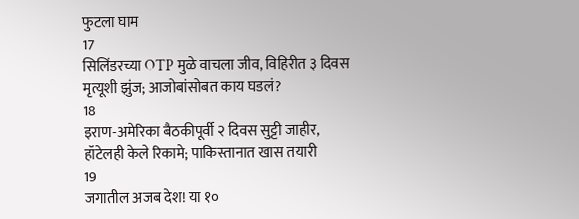फुटला घाम
17
सिलिंडरच्या OTP मुळे वाचला जीव, विहिरीत ३ दिवस मृत्यूशी झुंज; आजोबांसोबत काय घडलं?
18
इराण-अमेरिका बैठकीपूर्वी २ दिवस सुट्टी जाहीर, हॉटेलही केले रिकामे; पाकिस्तानात खास तयारी
19
जगातील अजब देश! या १०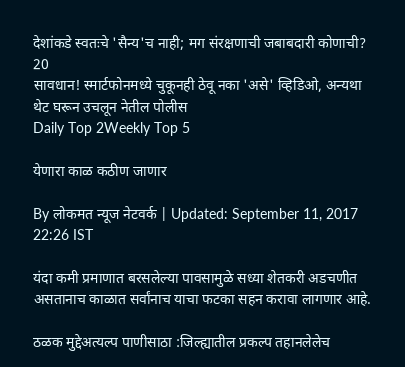देशांकडे स्वतःचे 'सैन्य'च नाही; मग संरक्षणाची जबाबदारी कोणाची?
20
सावधान! स्मार्टफोनमध्ये चुकूनही ठेवू नका 'असे' व्हिडिओ, अन्यथा थेट घरून उचलून नेतील पोलीस
Daily Top 2Weekly Top 5

येणारा काळ कठीण जाणार

By लोकमत न्यूज नेटवर्क | Updated: September 11, 2017 22:26 IST

यंदा कमी प्रमाणात बरसलेल्या पावसामुळे सध्या शेतकरी अडचणीत असतानाच काळात सर्वांनाच याचा फटका सहन करावा लागणार आहे.

ठळक मुद्देअत्यल्प पाणीसाठा :जिल्ह्यातील प्रकल्प तहानलेलेच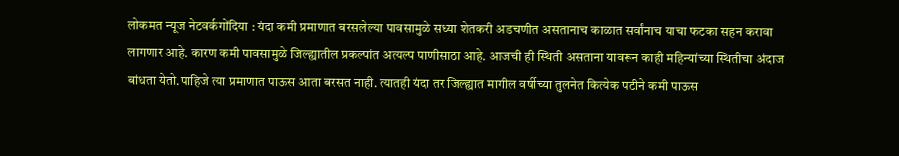लोकमत न्यूज नेटवर्कगोंदिया : यंदा कमी प्रमाणात बरसलेल्या पावसामुळे सध्या शेतकरी अडचणीत असतानाच काळात सर्वांनाच याचा फटका सहन करावा लागणार आहे. कारण कमी पावसामुळे जिल्ह्यातील प्रकल्पांत अत्यल्प पाणीसाठा आहे. आजची ही स्थिती असताना यावरून काही महिन्यांच्या स्थितीचा अंदाज बांधता येतो.पाहिजे त्या प्रमाणात पाऊस आता बरसत नाही. त्यातही यंदा तर जिल्ह्यात मागील वर्षीच्या तुलनेत कित्येक पटीने कमी पाऊस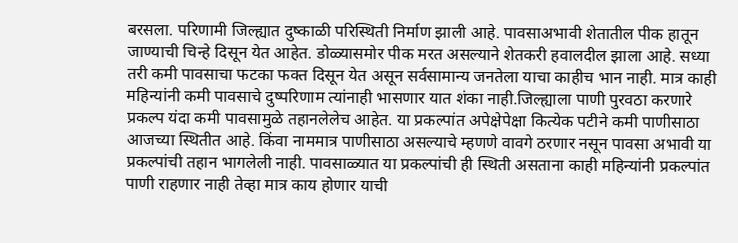बरसला. परिणामी जिल्ह्यात दुष्काळी परिस्थिती निर्माण झाली आहे. पावसाअभावी शेतातील पीक हातून जाण्याची चिन्हे दिसून येत आहेत. डोळ्यासमोर पीक मरत असल्याने शेतकरी हवालदील झाला आहे. सध्या तरी कमी पावसाचा फटका फक्त दिसून येत असून सर्वसामान्य जनतेला याचा काहीच भान नाही. मात्र काही महिन्यांनी कमी पावसाचे दुष्परिणाम त्यांनाही भासणार यात शंका नाही.जिल्ह्याला पाणी पुरवठा करणारे प्रकल्प यंदा कमी पावसामुळे तहानलेलेच आहेत. या प्रकल्पांत अपेक्षेपेक्षा कित्येक पटीने कमी पाणीसाठा आजच्या स्थितीत आहे. किंवा नाममात्र पाणीसाठा असल्याचे म्हणणे वावगे ठरणार नसून पावसा अभावी या प्रकल्पांची तहान भागलेली नाही. पावसाळ्यात या प्रकल्पांची ही स्थिती असताना काही महिन्यांनी प्रकल्पांत पाणी राहणार नाही तेव्हा मात्र काय होणार याची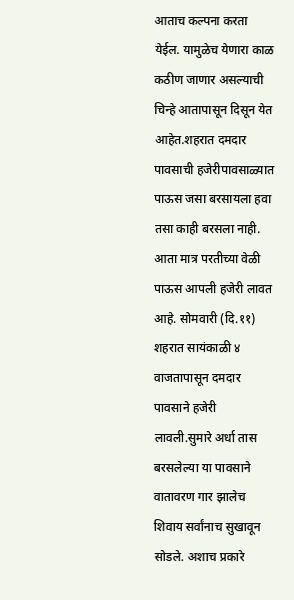आताच कल्पना करता येईल. यामुळेच येणारा काळ कठीण जाणार असल्याची चिन्हे आतापासून दिसून येत आहेत.शहरात दमदार पावसाची हजेरीपावसाळ्यात पाऊस जसा बरसायला हवा तसा काही बरसला नाही. आता मात्र परतीच्या वेळी पाऊस आपली हजेरी लावत आहे. सोमवारी (दि.११) शहरात सायंकाळी ४ वाजतापासून दमदार पावसाने हजेरी लावली.सुमारे अर्धा तास बरसलेल्या या पावसाने वातावरण गार झालेच शिवाय सर्वांनाच सुखावून सोडले. अशाच प्रकारे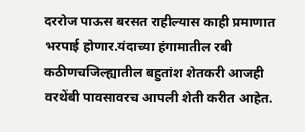दररोज पाऊस बरसत राहील्यास काही प्रमाणात भरपाई होणार.यंदाच्या हंगामातील रबी कठीणचजिल्ह्यातील बहुतांश शेतकरी आजही वरथेंबी पावसावरच आपली शेती करीत आहेत.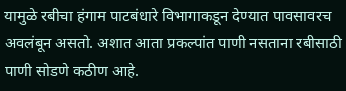यामुळे रबीचा हंगाम पाटबंधारे विभागाकडून देण्यात पावसावरच अवलंबून असतो. अशात आता प्रकल्पांत पाणी नसताना रबीसाठी पाणी सोडणे कठीण आहे.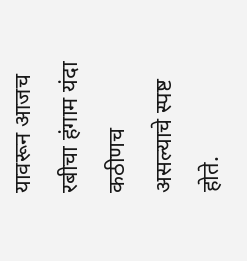यावरून आजच रबीचा हंगाम यंदा कठीणच असल्याचे स्पष्ट होते.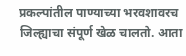प्रकल्पांतील पाण्याच्या भरवशावरच जिल्ह्याचा संपूर्ण खेळ चालतो. आता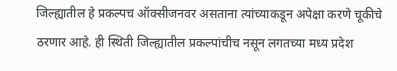जिल्ह्यातील हे प्रकल्पच ऑक्सीजनवर असताना त्यांच्याकडून अपेक्षा करणे चूकीचे ठरणार आहे. ही स्थिती जिल्ह्यातील प्रकल्पांचीच नसून लगतच्या मध्य प्रदेश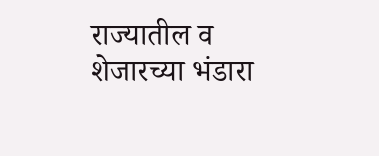राज्यातील व शेजारच्या भंडारा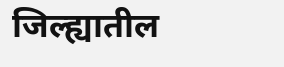जिल्ह्यातील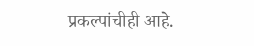प्रकल्पांचीही आहे.